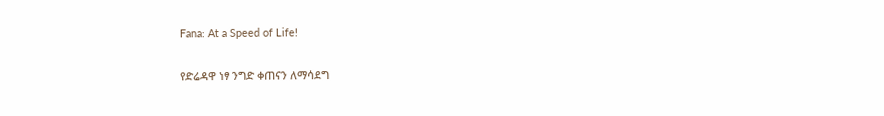Fana: At a Speed of Life!

የድሬዳዋ ነፃ ንግድ ቀጠናን ለማሳደግ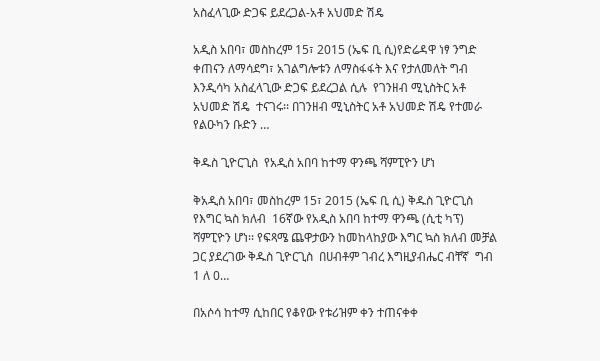አስፈላጊው ድጋፍ ይደረጋል-አቶ አህመድ ሽዴ

አዲስ አበባ፣ መስከረም 15፣ 2015 (ኤፍ ቢ ሲ)የድሬዳዋ ነፃ ንግድ ቀጠናን ለማሳደግ፣ አገልግሎቱን ለማስፋፋት እና የታለመለት ግብ እንዲሳካ አስፈላጊው ድጋፍ ይደረጋል ሲሉ  የገንዘብ ሚኒስትር አቶ  አህመድ ሽዴ  ተናገሩ፡፡ በገንዘብ ሚኒስትር አቶ አህመድ ሽዴ የተመራ የልዑካን ቡድን …

ቅዱስ ጊዮርጊስ  የአዲስ አበባ ከተማ ዋንጫ ሻምፒዮን ሆነ

ቅአዲስ አበባ፣ መስከረም 15፣ 2015 (ኤፍ ቢ ሲ) ቅዱስ ጊዮርጊስ የእግር ኳስ ክለብ  16ኛው የአዲስ አበባ ከተማ ዋንጫ (ሲቲ ካፕ) ሻምፒዮን ሆነ፡፡ የፍጻሜ ጨዋታውን ከመከላከያው እግር ኳስ ክለብ መቻል ጋር ያደረገው ቅዱስ ጊዮርጊስ  በሀብቶም ገብረ እግዚያብሔር ብቸኛ  ግብ  1 ለ 0…

በአሶሳ ከተማ ሲከበር የቆየው የቱሪዝም ቀን ተጠናቀቀ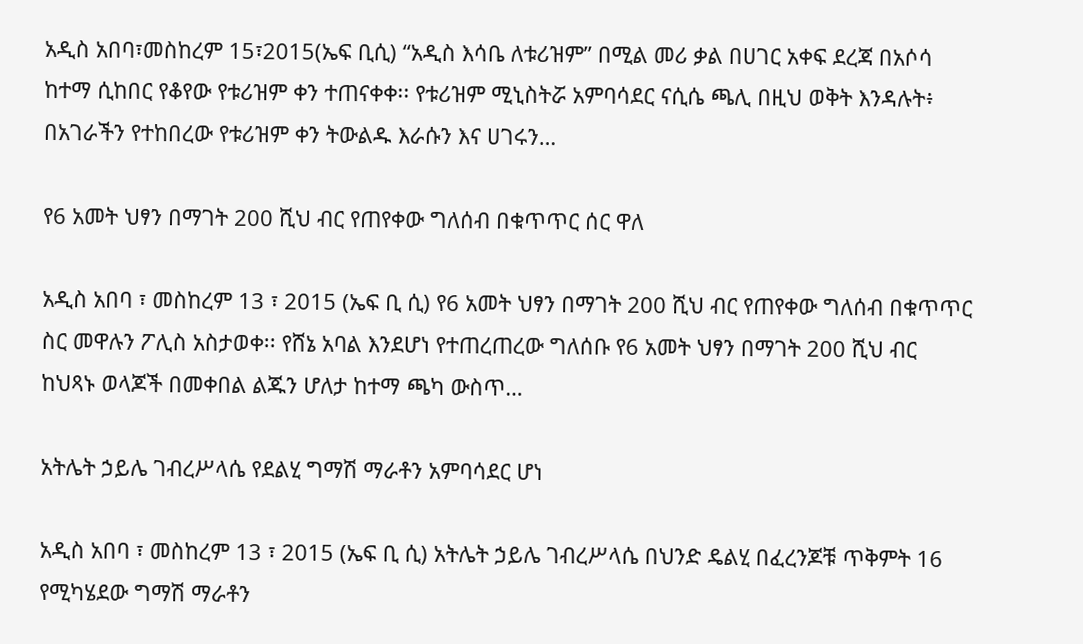አዲስ አበባ፣መስከረም 15፣2015(ኤፍ ቢሲ) “አዲስ እሳቤ ለቱሪዝም” በሚል መሪ ቃል በሀገር አቀፍ ደረጃ በአሶሳ ከተማ ሲከበር የቆየው የቱሪዝም ቀን ተጠናቀቀ፡፡ የቱሪዝም ሚኒስትሯ አምባሳደር ናሲሴ ጫሊ በዚህ ወቅት እንዳሉት፥ በአገራችን የተከበረው የቱሪዝም ቀን ትውልዱ እራሱን እና ሀገሩን…

የ6 አመት ህፃን በማገት 200 ሺህ ብር የጠየቀው ግለሰብ በቁጥጥር ሰር ዋለ

አዲስ አበባ ፣ መስከረም 13 ፣ 2015 (ኤፍ ቢ ሲ) የ6 አመት ህፃን በማገት 200 ሺህ ብር የጠየቀው ግለሰብ በቁጥጥር ስር መዋሉን ፖሊስ አስታወቀ፡፡ የሸኔ አባል እንደሆነ የተጠረጠረው ግለሰቡ የ6 አመት ህፃን በማገት 200 ሺህ ብር ከህጻኑ ወላጆች በመቀበል ልጁን ሆለታ ከተማ ጫካ ውስጥ…

አትሌት ኃይሌ ገብረሥላሴ የደልሂ ግማሽ ማራቶን አምባሳደር ሆነ

አዲስ አበባ ፣ መስከረም 13 ፣ 2015 (ኤፍ ቢ ሲ) አትሌት ኃይሌ ገብረሥላሴ በህንድ ዴልሂ በፈረንጆቹ ጥቅምት 16 የሚካሄደው ግማሽ ማራቶን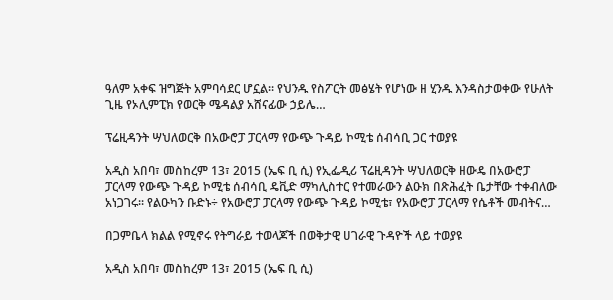ዓለም አቀፍ ዝግጅት አምባሳደር ሆኗል፡፡ የህንዱ የስፖርት መፅሄት የሆነው ዘ ሂንዱ እንዳስታወቀው የሁለት ጊዜ የኦሊምፒክ የወርቅ ሜዳልያ አሸናፊው ኃይሌ…

ፕሬዚዳንት ሣህለወርቅ በአውሮፓ ፓርላማ የውጭ ጉዳይ ኮሚቴ ሰብሳቢ ጋር ተወያዩ

አዲስ አበባ፣ መስከረም 13፣ 2015 (ኤፍ ቢ ሲ) የኢፌዲሪ ፕሬዚዳንት ሣህለወርቅ ዘውዴ በአውሮፓ ፓርላማ የውጭ ጉዳይ ኮሚቴ ሰብሳቢ ዴቪድ ማካሊስተር የተመራውን ልዑክ በጽሕፈት ቤታቸው ተቀብለው አነጋገሩ፡፡ የልዑካን ቡድኑ÷ የአውሮፓ ፓርላማ የውጭ ጉዳይ ኮሚቴ፣ የአውሮፓ ፓርላማ የሴቶች መብትና…

በጋምቤላ ክልል የሚኖሩ የትግራይ ተወላጆች በወቅታዊ ሀገራዊ ጉዳዮች ላይ ተወያዩ

አዲስ አበባ፣ መስከረም 13፣ 2015 (ኤፍ ቢ ሲ)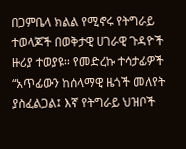በጋምቤላ ክልል የሚኖሩ የትግራይ ተወላጆች በወቅታዊ ሀገራዊ ጉዳዮች ዙሪያ ተወያዩ፡፡ የመድረኩ ተሳታፊዎች “አጥፊውን ከሰላማዊ ዜጎች መለየት ያስፈልጋል፤ እኛ የትግራይ ህዝቦች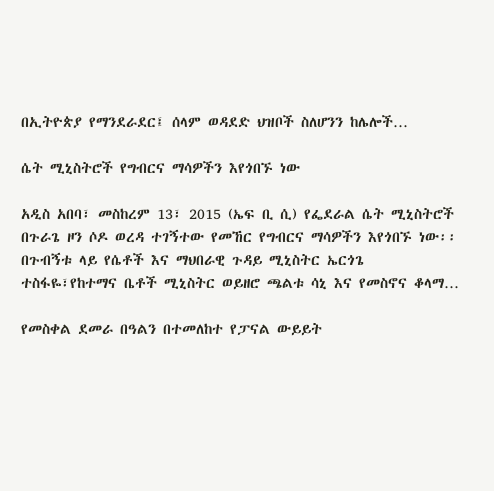በኢትዮጵያ የማንደራደር፤ ሰላም ወዳደድ ህዝቦች ስለሆንን ከሌሎች…

ሴት ሚኒስትሮች የግብርና ማሳዎችን እየጎበኙ ነው

አዲስ አበባ፣ መስከረም 13፣ 2015 (ኤፍ ቢ ሲ) የፌደራል ሴት ሚኒስትሮች በጉራጌ ዞን ሶዶ ወረዳ ተገኝተው የመኸር የግብርና ማሳዎችን እየጎበኙ ነው፡፡ በጉብኝቱ ላይ የሴቶች እና ማህበራዊ ጉዳይ ሚኒስትር ኤርጎጌ ተስፋዬ፣የከተማና ቤቶች ሚኒስትር ወይዘሮ ጫልቱ ሳኒ እና የመስኖና ቆላማ…

የመስቀል ደመራ በዓልን በተመለከተ የፓናል ውይይት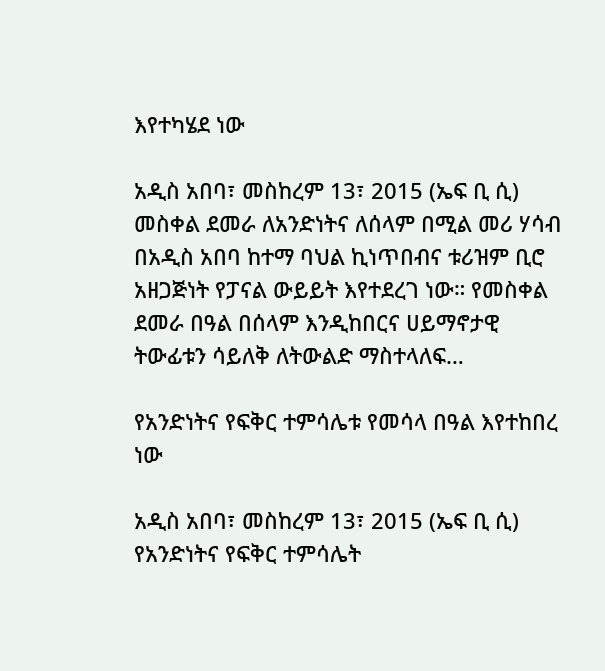እየተካሄደ ነው

አዲስ አበባ፣ መስከረም 13፣ 2015 (ኤፍ ቢ ሲ) መስቀል ደመራ ለአንድነትና ለሰላም በሚል መሪ ሃሳብ በአዲስ አበባ ከተማ ባህል ኪነጥበብና ቱሪዝም ቢሮ አዘጋጅነት የፓናል ውይይት እየተደረገ ነው። የመስቀል ደመራ በዓል በሰላም እንዲከበርና ሀይማኖታዊ ትውፊቱን ሳይለቅ ለትውልድ ማስተላለፍ…

የአንድነትና የፍቅር ተምሳሌቱ የመሳላ በዓል እየተከበረ ነው

አዲስ አበባ፣ መስከረም 13፣ 2015 (ኤፍ ቢ ሲ) የአንድነትና የፍቅር ተምሳሌት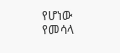የሆነው የመሳላ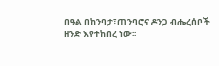በዓል በከንባታ፣ጠንባሮና ዶንጋ ብሔረሰቦች ዘንድ እየተከበረ ነው፡፡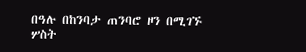በዓሉ በከንባታ ጠንባሮ ዞን በሚገኙ ሦስት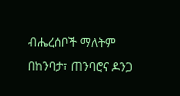ብሔረሰቦች ማለትም በከንባታ፣ ጠንባሮና ዶንጋ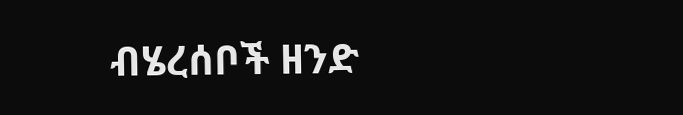ብሄረሰቦች ዘንድ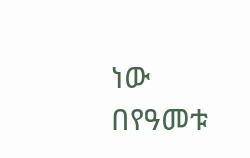ነው በየዓመቱ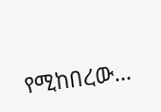የሚከበረው…